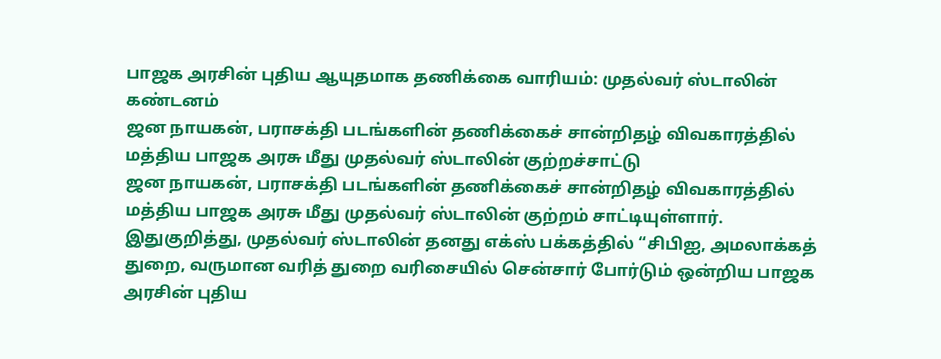பாஜக அரசின் புதிய ஆயுதமாக தணிக்கை வாரியம்: முதல்வர் ஸ்டாலின் கண்டனம்
ஜன நாயகன், பராசக்தி படங்களின் தணிக்கைச் சான்றிதழ் விவகாரத்தில் மத்திய பாஜக அரசு மீது முதல்வர் ஸ்டாலின் குற்றச்சாட்டு
ஜன நாயகன், பராசக்தி படங்களின் தணிக்கைச் சான்றிதழ் விவகாரத்தில் மத்திய பாஜக அரசு மீது முதல்வர் ஸ்டாலின் குற்றம் சாட்டியுள்ளார்.
இதுகுறித்து, முதல்வர் ஸ்டாலின் தனது எக்ஸ் பக்கத்தில் “சிபிஐ, அமலாக்கத் துறை, வருமான வரித் துறை வரிசையில் சென்சார் போர்டும் ஒன்றிய பாஜக அரசின் புதிய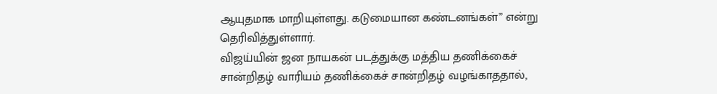ஆயுதமாக மாறியுள்ளது. கடுமையான கண்டனங்கள்” என்று தெரிவித்துள்ளார்.
விஜய்யின் ஜன நாயகன் படத்துக்கு மத்திய தணிக்கைச் சான்றிதழ் வாரியம் தணிக்கைச் சான்றிதழ் வழங்காததால்,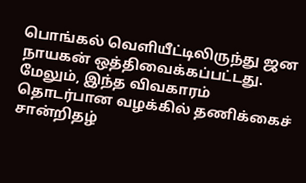பொங்கல் வெளியீட்டிலிருந்து ஜன நாயகன் ஒத்திவைக்கப்பட்டது. மேலும், இந்த விவகாரம் தொடர்பான வழக்கில் தணிக்கைச் சான்றிதழ்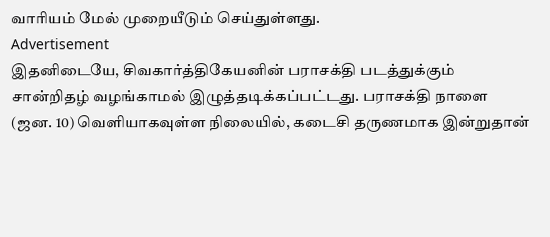வாரியம் மேல் முறையீடும் செய்துள்ளது.
Advertisement
இதனிடையே, சிவகார்த்திகேயனின் பராசக்தி படத்துக்கும் சான்றிதழ் வழங்காமல் இழுத்தடிக்கப்பட்டது. பராசக்தி நாளை (ஜன. 10) வெளியாகவுள்ள நிலையில், கடைசி தருணமாக இன்றுதான்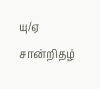யு/ஏ சான்றிதழ்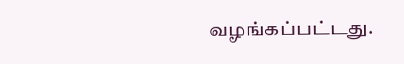வழங்கப்பட்டது.